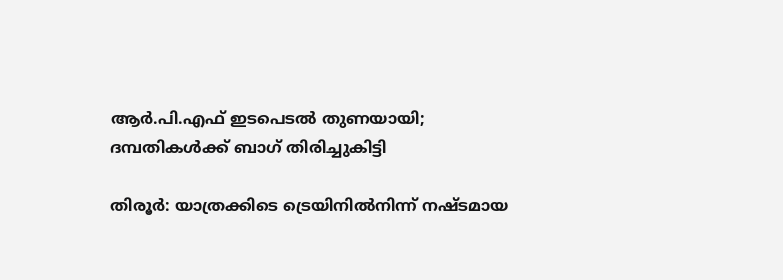ആർ.പി.എഫ് ഇടപെടൽ തുണയായി; ദമ്പതികൾക്ക് ബാഗ് തിരിച്ചുകിട്ടി

തിരൂർ: യാത്രക്കിടെ ട്രെയിനിൽനിന്ന് നഷ്ടമായ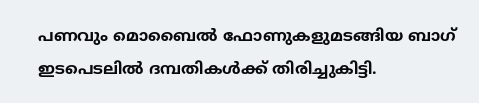പണവും മൊബൈൽ ഫോണുകളുമടങ്ങിയ ബാഗ് ഇടപെടലിൽ ദമ്പതികൾക്ക് തിരിച്ചുകിട്ടി.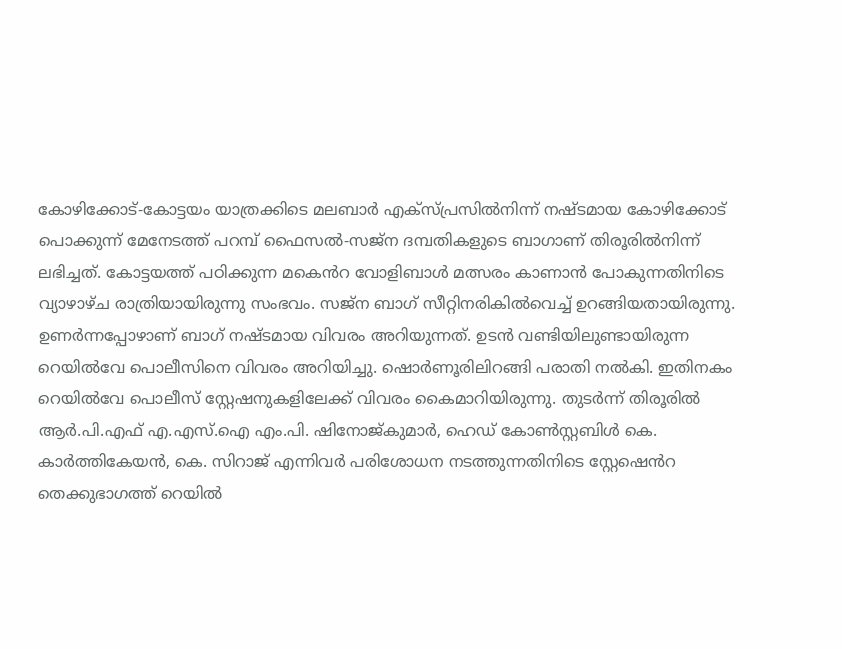കോഴിക്കോട്-കോട്ടയം യാത്രക്കിടെ മലബാർ എക്സ്പ്രസിൽനിന്ന് നഷ്ടമായ കോഴിക്കോട് പൊക്കുന്ന് മേനേടത്ത് പറമ്പ് ഫൈസൽ-സജ്ന ദമ്പതികളുടെ ബാഗാണ് തിരൂരിൽനിന്ന് ലഭിച്ചത്. കോട്ടയത്ത് പഠിക്കുന്ന മക‍െൻറ വോളിബാൾ മത്സരം കാണാൻ പോകുന്നതിനിടെ വ്യാഴാഴ്ച രാത്രിയായിരുന്നു സംഭവം. സജ്ന ബാഗ് സീറ്റിനരികിൽവെച്ച് ഉറങ്ങിയതായിരുന്നു. ഉണർന്നപ്പോഴാണ് ബാഗ് നഷ്ടമായ വിവരം അറിയുന്നത്. ഉടൻ വണ്ടിയിലുണ്ടായിരുന്ന റെയിൽവേ പൊലീസിനെ വിവരം അറിയിച്ചു. ഷൊർണൂരിലിറങ്ങി പരാതി നൽകി. ഇതിനകം റെയിൽവേ പൊലീസ് സ്റ്റേഷനുകളിലേക്ക് വിവരം കൈമാറിയിരുന്നു. തുടർന്ന് തിരൂരിൽ ആർ.പി.എഫ് എ.എസ്.ഐ എം.പി. ഷിനോജ്കുമാർ, ഹെഡ് കോൺസ്റ്റബിൾ കെ. കാർത്തികേയൻ, കെ. സിറാജ് എന്നിവർ പരിശോധന നടത്തുന്നതിനിടെ സ്റ്റേഷ‍െൻറ തെക്കുഭാഗത്ത് റെയിൽ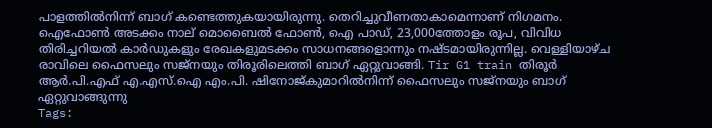പാളത്തിൽനിന്ന് ബാഗ് കണ്ടെത്തുകയായിരുന്നു. തെറിച്ചുവീണതാകാമെന്നാണ് നിഗമനം. ഐഫോൺ അടക്കം നാല് മൊബൈൽ ഫോൺ, ഐ പാഡ്, 23,000ത്തോളം രൂപ, വിവിധ തിരിച്ചറിയൽ കാർഡുകളും രേഖകളുമടക്കം സാധനങ്ങളൊന്നും നഷ്ടമായിരുന്നില്ല. വെള്ളിയാഴ്ച രാവിലെ ഫൈസലും സജ്നയും തിരൂരിലെത്തി ബാഗ് ഏറ്റുവാങ്ങി. Tir G1 train തിരൂർ ആർ.പി.എഫ് എ.എസ്.ഐ എം.പി. ഷിനോജ്കുമാറിൽനിന്ന് ഫൈസലും സജ്നയും ബാഗ് ഏറ്റുവാങ്ങുന്നു
Tags: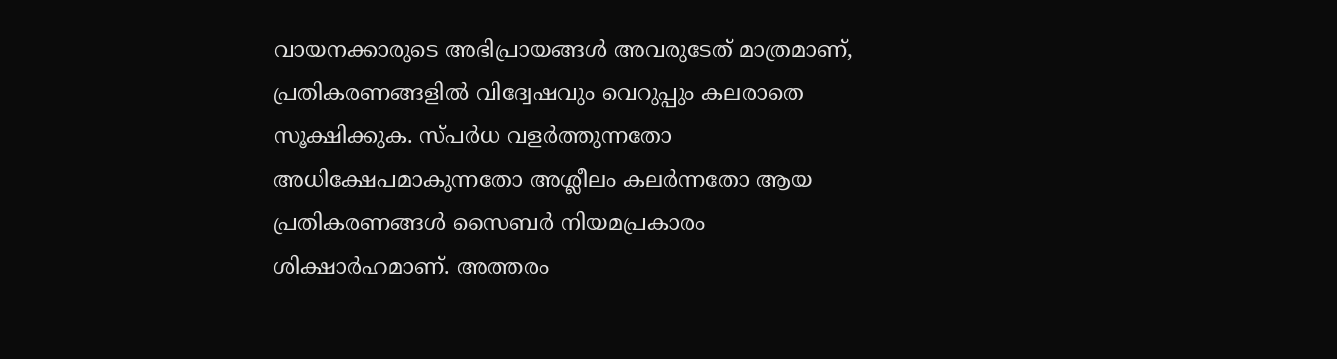വായനക്കാരുടെ അഭിപ്രായങ്ങള്‍ അവരുടേത് മാത്രമാണ്, പ്രതികരണങ്ങളിൽ വിദ്വേഷവും വെറുപ്പും കലരാതെ സൂക്ഷിക്കുക. സ്പർധ വളർത്തുന്നതോ അധിക്ഷേപമാകുന്നതോ അശ്ലീലം കലർന്നതോ ആയ പ്രതികരണങ്ങൾ സൈബർ നിയമപ്രകാരം ശിക്ഷാർഹമാണ്. അത്തരം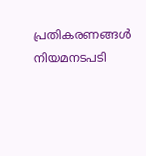പ്രതികരണങ്ങൾ നിയമനടപടി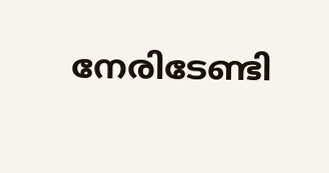നേരിടേണ്ടി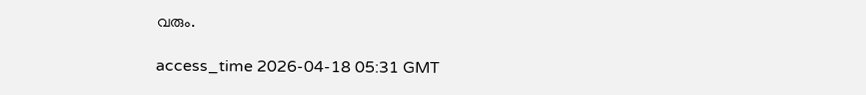വരും.

access_time 2026-04-18 05:31 GMT